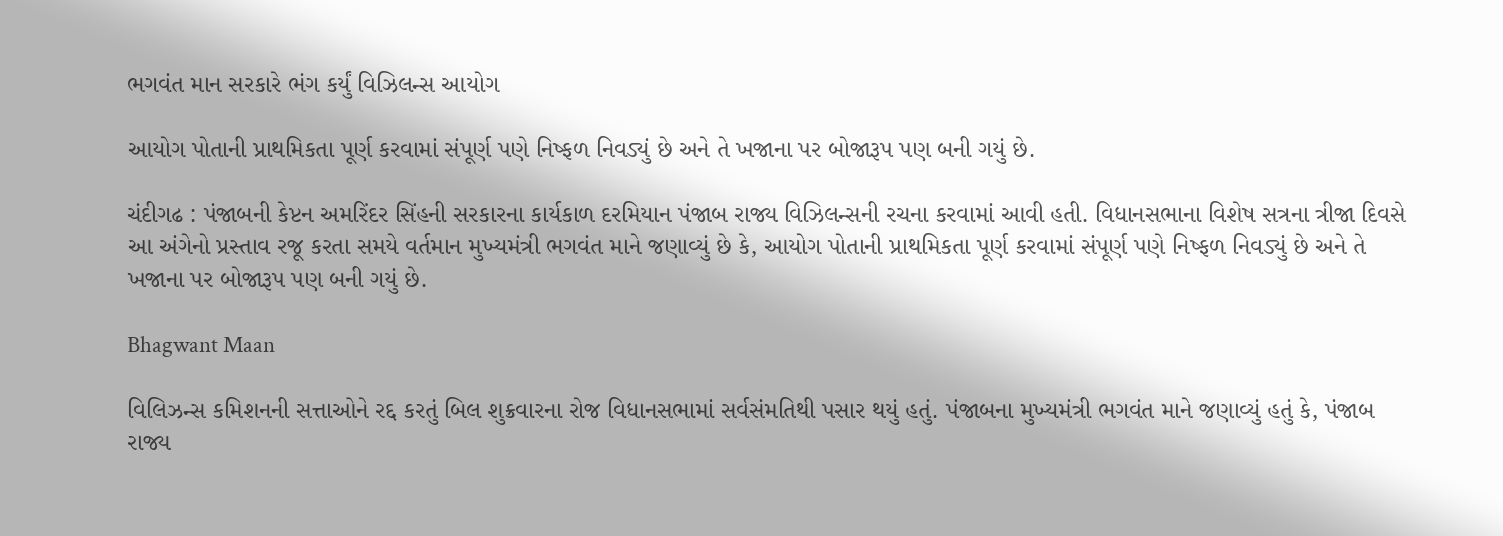ભગવંત માન સરકારે ભંગ કર્યું વિઝિલન્સ આયોગ

આયોગ પોતાની પ્રાથમિકતા પૂર્ણ કરવામાં સંપૂર્ણ પણે નિષ્ફળ નિવડ્યું છે અને તે ખજાના પર બોજારૂપ પણ બની ગયું છે.

ચંદીગઢ : પંજાબની કેપ્ટન અમરિંદર સિંહની સરકારના કાર્યકાળ દરમિયાન પંજાબ રાજ્ય વિઝિલન્સની રચના કરવામાં આવી હતી. વિધાનસભાના વિશેષ સત્રના ત્રીજા દિવસે આ અંગેનો પ્રસ્તાવ રજૂ કરતા સમયે વર્તમાન મુખ્યમંત્રી ભગવંત માને જણાવ્યું છે કે, આયોગ પોતાની પ્રાથમિકતા પૂર્ણ કરવામાં સંપૂર્ણ પણે નિષ્ફળ નિવડ્યું છે અને તે ખજાના પર બોજારૂપ પણ બની ગયું છે.

Bhagwant Maan

વિલિઝન્સ કમિશનની સત્તાઓને રદ્દ કરતું બિલ શુક્રવારના રોજ વિધાનસભામાં સર્વસંમતિથી પસાર થયું હતું. પંજાબના મુખ્યમંત્રી ભગવંત માને જણાવ્યું હતું કે, પંજાબ રાજ્ય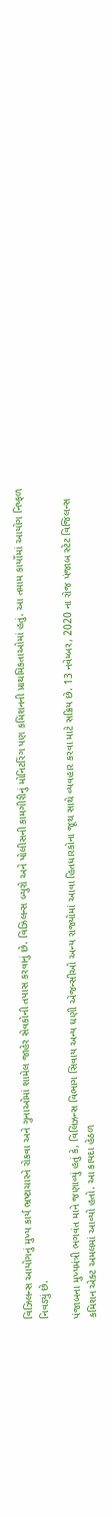વિઝિલન્સ આયોગનું મુખ્ય કાર્ય ભ્રષ્ટાચારને રોકવા અને ગુનાઓમાં શામેલ જાહેર સેવકોની તપાસ કરવાનું છે. વિઝિલન્સ બ્યુરો અને પોલીસની કામગીરીનું મોનિટરિંગ પણ કમિશનની પ્રાથમિકતાઓમાં હતું. આ તમામ કાર્યોમાં આયોગ નિષ્ફળ નિવડ્યું છે.

પંજાબના મુખ્યમંત્રી ભગવંત માને જણાવ્યું હતું કે, વિલિઝન્સ વિભાગ સિવાય અન્ય ઘણી એજન્સીઓ અન્ય રાજ્યોમાં આવા હિતધારકોના જૂથ સાથે વ્યવહાર કરવા માટે સક્રિય છે. 13 નવેમ્બર, 2020 ના રોજ પંજાબ સ્ટેટ વિજિલન્સ કમિશન એક્ટ અમલમાં આવ્યો હતો. આ કાયદા હેઠળ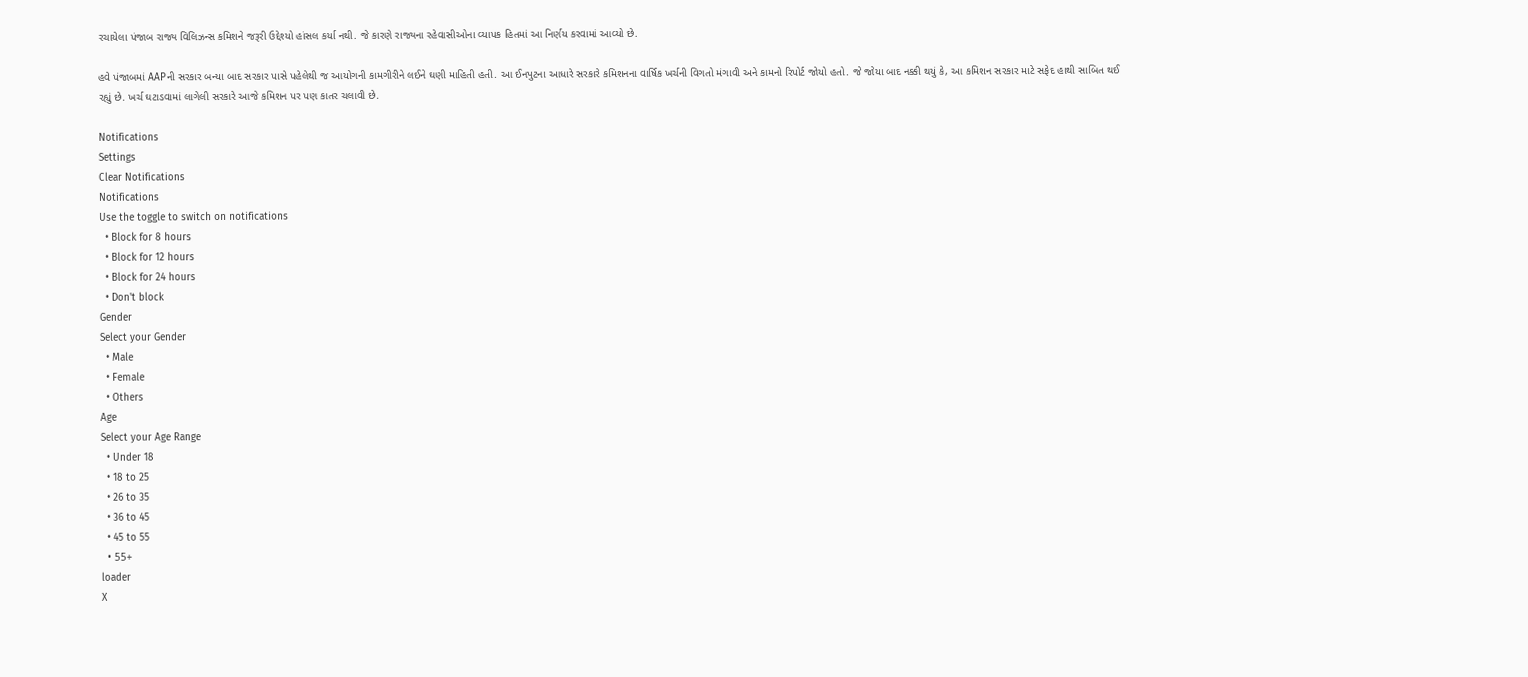રચાયેલા પંજાબ રાજ્ય વિલિઝન્સ કમિશને જરૂરી ઉદ્દેશ્યો હાંસલ કર્યા નથી. જે કારણે રાજ્યના રહેવાસીઓના વ્યાપક હિતમાં આ નિર્ણય કરવામાં આવ્યો છે.

હવે પંજાબમાં AAPની સરકાર બન્યા બાદ સરકાર પાસે પહેલેથી જ આયોગની કામગીરીને લઈને ઘણી માહિતી હતી. આ ઈનપુટના આધારે સરકારે કમિશનના વાર્ષિક ખર્ચની વિગતો મંગાવી અને કામનો રિપોર્ટ જોયો હતો. જે જોયા બાદ નક્કી થયું કે, આ કમિશન સરકાર માટે સફેદ હાથી સાબિત થઈ રહ્યું છે. ખર્ચ ઘટાડવામાં લાગેલી સરકારે આજે કમિશન પર પણ કાતર ચલાવી છે.

Notifications
Settings
Clear Notifications
Notifications
Use the toggle to switch on notifications
  • Block for 8 hours
  • Block for 12 hours
  • Block for 24 hours
  • Don't block
Gender
Select your Gender
  • Male
  • Female
  • Others
Age
Select your Age Range
  • Under 18
  • 18 to 25
  • 26 to 35
  • 36 to 45
  • 45 to 55
  • 55+
loader
X